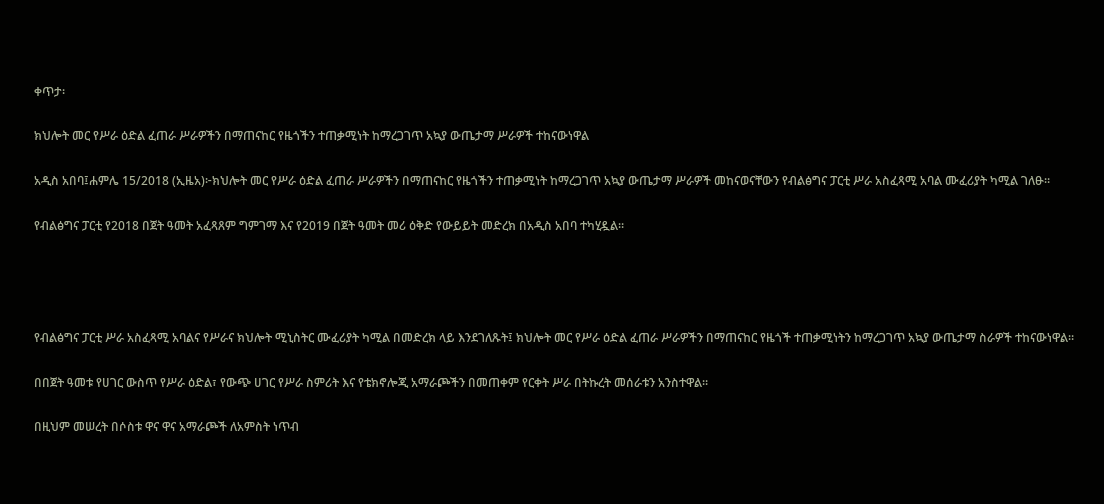ቀጥታ፡

ክህሎት መር የሥራ ዕድል ፈጠራ ሥራዎችን በማጠናከር የዜጎችን ተጠቃሚነት ከማረጋገጥ አኳያ ውጤታማ ሥራዎች ተከናውነዋል

አዲስ አበባ፤ሐምሌ 15/2018 (ኢዜአ)፦ክህሎት መር የሥራ ዕድል ፈጠራ ሥራዎችን በማጠናከር የዜጎችን ተጠቃሚነት ከማረጋገጥ አኳያ ውጤታማ ሥራዎች መከናወናቸውን የብልፅግና ፓርቲ ሥራ አስፈጻሚ አባል ሙፈሪያት ካሚል ገለፁ።

የብልፅግና ፓርቲ የ2018 በጀት ዓመት አፈጻጸም ግምገማ እና የ2019 በጀት ዓመት መሪ ዕቅድ የውይይት መድረክ በአዲስ አበባ ተካሂዷል።




የብልፅግና ፓርቲ ሥራ አስፈጻሚ አባልና የሥራና ክህሎት ሚኒስትር ሙፈሪያት ካሚል በመድረክ ላይ እንደገለጹት፤ ክህሎት መር የሥራ ዕድል ፈጠራ ሥራዎችን በማጠናከር የዜጎች ተጠቃሚነትን ከማረጋገጥ አኳያ ውጤታማ ስራዎች ተከናውነዋል።

በበጀት ዓመቱ የሀገር ውስጥ የሥራ ዕድል፣ የውጭ ሀገር የሥራ ስምሪት እና የቴክኖሎጂ አማራጮችን በመጠቀም የርቀት ሥራ በትኩረት መሰራቱን አንስተዋል።

በዚህም መሠረት በሶስቱ ዋና ዋና አማራጮች ለአምስት ነጥብ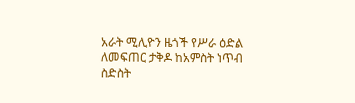አራት ሚሊዮን ዜጎች የሥራ ዕድል ለመፍጠር ታቅዶ ከአምስት ነጥብ ስድስት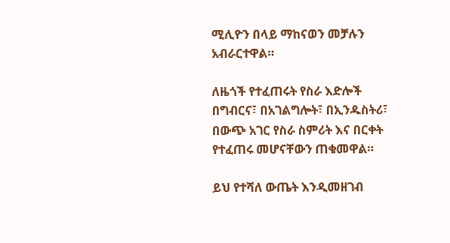ሚሊዮን በላይ ማከናወን መቻሉን አብራርተዋል።

ለዜጎች የተፈጠሩት የስራ እድሎች በግብርና፣ በአገልግሎት፣ በኢንዱስትሪ፣ በውጭ አገር የስራ ስምሪት እና በርቀት የተፈጠሩ መሆናቸውን ጠቁመዋል።

ይህ የተሻለ ውጤት እንዲመዘገብ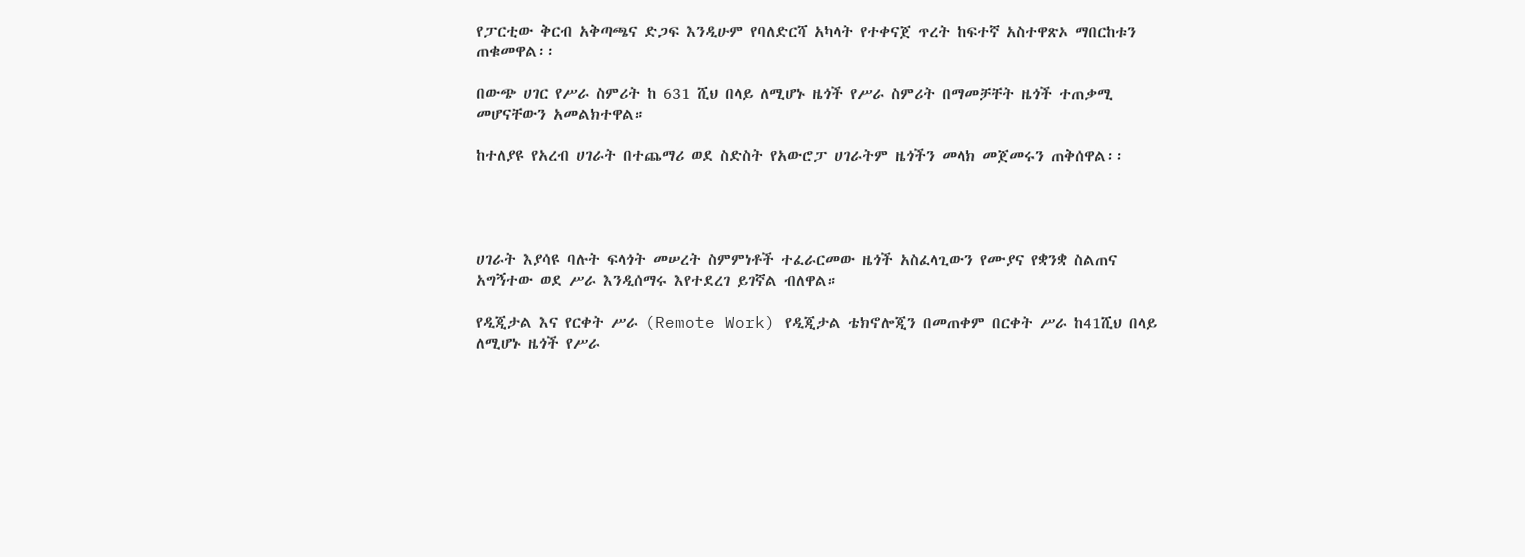የፓርቲው ቅርብ አቅጣጫና ድጋፍ እንዲሁም የባለድርሻ አካላት የተቀናጀ ጥረት ከፍተኛ አስተዋጽኦ ማበርከቱን ጠቁመዋል፡፡

በውጭ ሀገር የሥራ ስምሪት ከ 631 ሺህ በላይ ለሚሆኑ ዜጎች የሥራ ስምሪት በማመቻቸት ዜጎች ተጠቃሚ መሆናቸውን አመልክተዋል።

ከተለያዩ የአረብ ሀገራት በተጨማሪ ወደ ስድስት የአውሮፓ ሀገራትም ዜጎችን መላክ መጀመሩን ጠቅሰዋል፡፡




ሀገራት እያሳዩ ባሉት ፍላጎት መሠረት ስምምነቶች ተፈራርመው ዜጎች አስፈላጊውን የሙያና የቋንቋ ስልጠና አግኝተው ወደ ሥራ እንዲሰማሩ እየተደረገ ይገኛል ብለዋል።

የዲጂታል እና የርቀት ሥራ (Remote Work) የዲጂታል ቴክኖሎጂን በመጠቀም በርቀት ሥራ ከ41ሺህ በላይ ለሚሆኑ ዜጎች የሥራ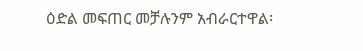ዕድል መፍጠር መቻሉንም አብራርተዋል፡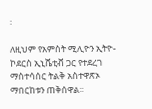፡

ለዚህም የአምስት ሚሊዮን ኢትዮ-ኮደርስ ኢኒሼቲቭ ጋር የተደረገ ማስተሳሰር ትልቅ አስተዋጽኦ ማበርከቱን ጠቅሰዋል፡፡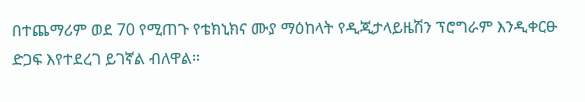በተጨማሪም ወደ 70 የሚጠጉ የቴክኒክና ሙያ ማዕከላት የዲጂታላይዜሽን ፕሮግራም እንዲቀርፁ ድጋፍ እየተደረገ ይገኛል ብለዋል።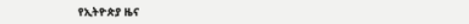የኢትዮጵያ ዜና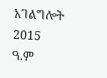አገልግሎት
2015
ዓ.ም